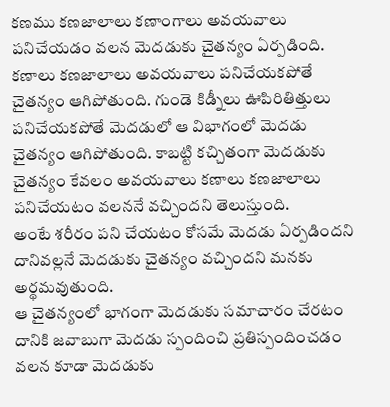కణము కణజాలాలు కణాంగాలు అవయవాలు పనిచేయడం వలన మెదడుకు చైతన్యం ఏర్పడింది.
కణాలు కణజాలాలు అవయవాలు పనిచేయకపోతే చైతన్యం ఆగిపోతుంది. గుండె కిడ్నీలు ఊపిరితిత్తులు పనిచేయకపోతే మెదడులో ఆ విభాగంలో మెదడు చైతన్యం ఆగిపోతుంది. కాబట్టి కచ్చితంగా మెదడుకు చైతన్యం కేవలం అవయవాలు కణాలు కణజాలాలు పనిచేయటం వలననే వచ్చిందని తెలుస్తుంది.
అంటే శరీరం పని చేయటం కోసమే మెదడు ఏర్పడిందని దానివల్లనే మెదడుకు చైతన్యం వచ్చిందని మనకు అర్థమవుతుంది.
ఆ చైతన్యంలో భాగంగా మెదడుకు సమాచారం చేరటం దానికి జవాబుగా మెదడు స్పందించి ప్రతిస్పందించడం వలన కూడా మెదడుకు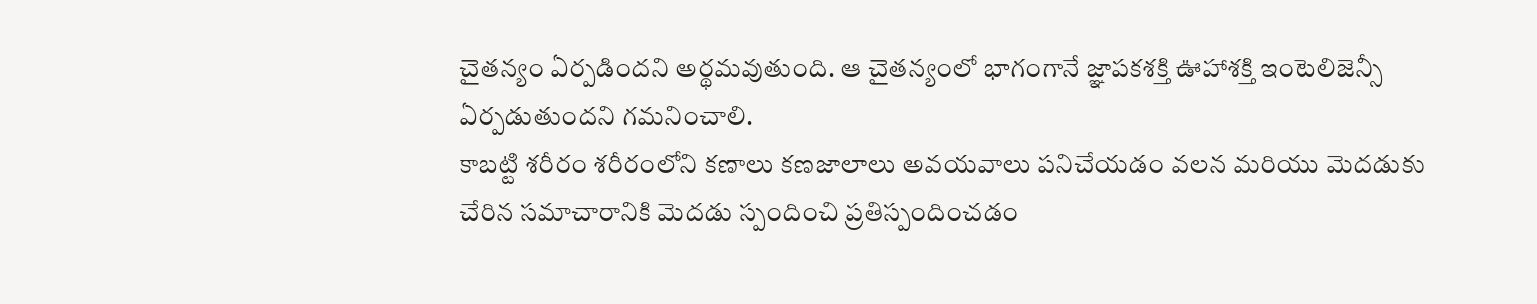చైతన్యం ఏర్పడిందని అర్థమవుతుంది. ఆ చైతన్యంలో భాగంగానే జ్ఞాపకశక్తి ఊహాశక్తి ఇంటెలిజెన్సీ ఏర్పడుతుందని గమనించాలి.
కాబట్టి శరీరం శరీరంలోని కణాలు కణజాలాలు అవయవాలు పనిచేయడం వలన మరియు మెదడుకు చేరిన సమాచారానికి మెదడు స్పందించి ప్రతిస్పందించడం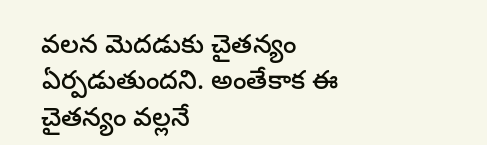వలన మెదడుకు చైతన్యం ఏర్పడుతుందని. అంతేకాక ఈ చైతన్యం వల్లనే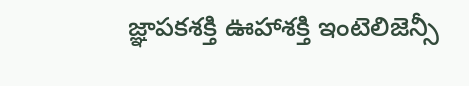జ్ఞాపకశక్తి ఊహాశక్తి ఇంటెలిజెన్సీ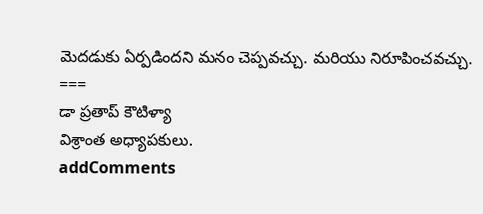మెదడుకు ఏర్పడిందని మనం చెప్పవచ్చు. మరియు నిరూపించవచ్చు.
===
డా ప్రతాప్ కౌటిళ్యా
విశ్రాంత అధ్యాపకులు.
addComments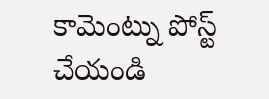కామెంట్ను పోస్ట్ చేయండి